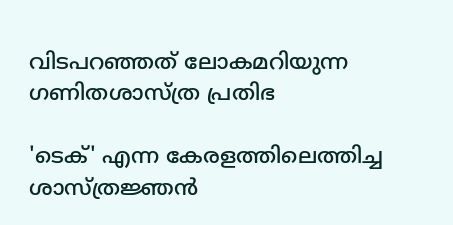വിടപറഞ്ഞത് ലോകമറിയുന്ന ഗണിതശാസ്ത്ര പ്രതിഭ

'ടെക്' എന്ന കേരളത്തിലെത്തിച്ച ശാസ്ത്രജ്ഞൻ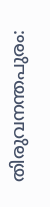തിരുവനന്തപുരം: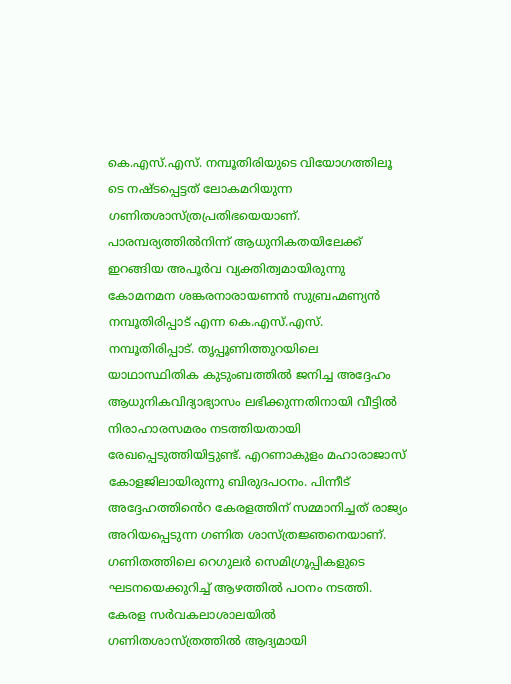കെ.എസ്.എസ്. നമ്പൂതിരിയുടെ വിയോഗത്തിലൂ ടെ നഷ്ടപ്പെട്ടത് ലോകമറിയുന്ന ഗണിതശാസ്ത്രപ്രതിഭയെയാണ്. പാരമ്പര്യത്തിൽനിന്ന് ആധുനികതയിലേക്ക് ഇറങ്ങിയ അപൂർവ വ്യക്തിത്വമായിരുന്നു കോമനമന ശങ്കരനാരായണൻ സുബ്രഹ്മണ്യൻ നമ്പൂതിരിപ്പാട് എന്ന കെ.എസ്.എസ്. നമ്പൂതിരിപ്പാട്. തൃപ്പൂണിത്തുറയിലെ യാഥാസ്ഥിതിക കുടുംബത്തിൽ ജനിച്ച അദ്ദേഹം ആധുനികവിദ്യാഭ്യാസം ലഭിക്കുന്നതിനായി വീട്ടിൽ നിരാഹാരസമരം നടത്തിയതായി രേഖപ്പെടുത്തിയിട്ടുണ്ട്. എറണാകുളം മഹാരാജാസ് കോളജിലായിരുന്നു ബിരുദപഠനം. പിന്നീട് അദ്ദേഹത്തിൻെറ കേരളത്തിന് സമ്മാനിച്ചത് രാജ്യം അറിയപ്പെടുന്ന ഗണിത ശാസ്ത്രജ്ഞനെയാണ്. ഗണിതത്തിലെ റെഗുലർ സെമിഗ്രൂപ്പികളുടെ ഘടനയെക്കുറിച്ച് ആഴത്തിൽ പഠനം നടത്തി. കേരള സർവകലാശാലയിൽ ഗണിതശാസ്ത്രത്തിൽ ആദ്യമായി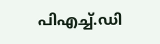പിഎച്ച്.ഡി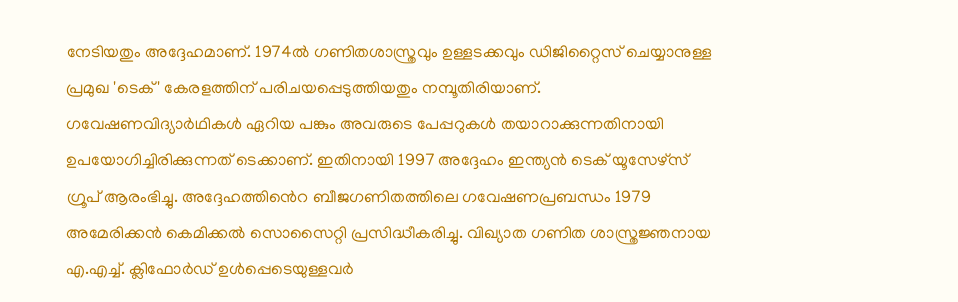നേടിയതും അദ്ദേഹമാണ്. 1974ൽ ഗണിതശാസ്ത്രവും ഉള്ളടക്കവും ഡിജിറ്റൈസ് ചെയ്യാനുള്ള പ്രമുഖ 'ടെക്' കേരളത്തിന് പരിചയപ്പെടുത്തിയതും നമ്പൂതിരിയാണ്. ഗവേഷണവിദ്യാർഥികൾ ഏറിയ പങ്കും അവരുടെ പേപ്പറുകൾ തയാറാക്കുന്നതിനായി ഉപയോഗിച്ചിരിക്കുന്നത് ടെക്കാണ്. ഇതിനായി 1997 അദ്ദേഹം ഇന്ത്യൻ ടെക് യൂസേഴ്സ് ഗ്രൂപ് ആരംഭിച്ചു. അദ്ദേഹത്തിൻെറ ബീജഗണിതത്തിലെ ഗവേഷണപ്രബന്ധം 1979 അമേരിക്കൻ കെമിക്കൽ സൊസൈറ്റി പ്രസിദ്ധീകരിച്ചു. വിഖ്യാത ഗണിത ശാസ്ത്രജ്ഞനായ എ.എച്ച്. ക്ലിഫോർഡ് ഉൾപ്പെടെയുള്ളവർ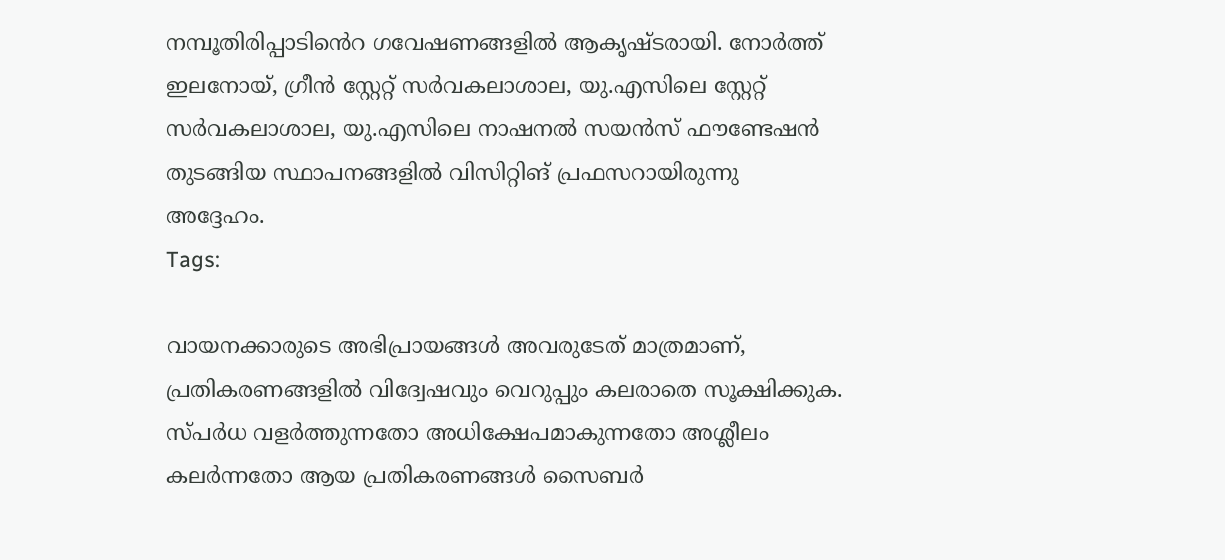നമ്പൂതിരിപ്പാടിൻെറ ഗവേഷണങ്ങളിൽ ആകൃഷ്ടരായി. നോർത്ത് ഇലനോയ്, ഗ്രീൻ സ്റ്റേറ്റ് സർവകലാശാല, യു.എസിലെ സ്റ്റേറ്റ് സർവകലാശാല, യു.എസിലെ നാഷനൽ സയൻസ് ഫൗണ്ടേഷൻ തുടങ്ങിയ സ്ഥാപനങ്ങളിൽ വിസിറ്റിങ് പ്രഫസറായിരുന്നു അദ്ദേഹം.
Tags:

വായനക്കാരുടെ അഭിപ്രായങ്ങള്‍ അവരുടേത് മാത്രമാണ്, പ്രതികരണങ്ങളിൽ വിദ്വേഷവും വെറുപ്പും കലരാതെ സൂക്ഷിക്കുക. സ്പർധ വളർത്തുന്നതോ അധിക്ഷേപമാകുന്നതോ അശ്ലീലം കലർന്നതോ ആയ പ്രതികരണങ്ങൾ സൈബർ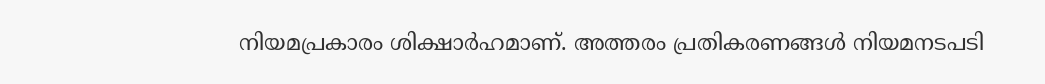നിയമപ്രകാരം ശിക്ഷാർഹമാണ്. അത്തരം പ്രതികരണങ്ങൾ നിയമനടപടി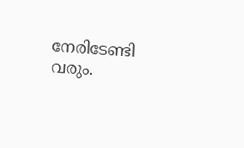നേരിടേണ്ടി വരും.